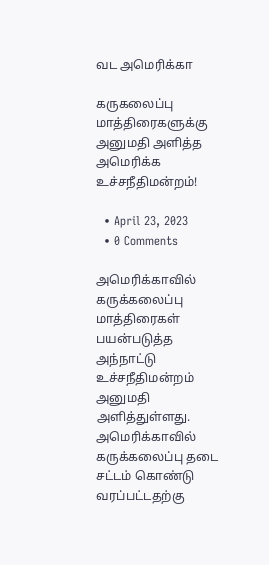வட அமெரிக்கா

கருகலைப்பு மாத்திரைகளுக்கு அனுமதி அளித்த அமெரிக்க உச்சநீதிமன்றம்!

  • April 23, 2023
  • 0 Comments

அமெரிக்காவில் கருக்கலைப்பு மாத்திரைகள் பயன்படுத்த அந்நாட்டு உச்சநீதிமன்றம் அனுமதி அளித்துள்ளது. அமெரிக்காவில் கருக்கலைப்பு தடை சட்டம் கொண்டு வரப்பட்டதற்கு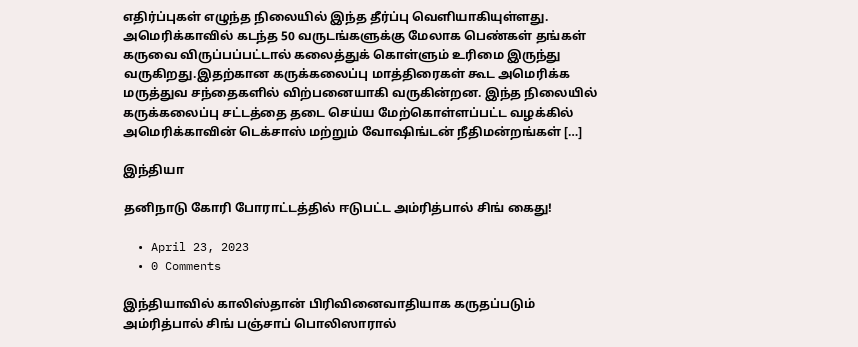எதிர்ப்புகள் எழுந்த நிலையில் இந்த தீர்ப்பு வெளியாகியுள்ளது. அமெரிக்காவில் கடந்த 50 வருடங்களுக்கு மேலாக பெண்கள் தங்கள் கருவை விருப்பப்பட்டால் கலைத்துக் கொள்ளும் உரிமை இருந்து வருகிறது.இதற்கான கருக்கலைப்பு மாத்திரைகள் கூட அமெரிக்க மருத்துவ சந்தைகளில் விற்பனையாகி வருகின்றன. இந்த நிலையில் கருக்கலைப்பு சட்டத்தை தடை செய்ய மேற்கொள்ளப்பட்ட வழக்கில் அமெரிக்காவின் டெக்சாஸ் மற்றும் வோஷிங்டன் நீதிமன்றங்கள் […]

இந்தியா

தனிநாடு கோரி போராட்டத்தில் ஈடுபட்ட அம்ரித்பால் சிங் கைது!

  • April 23, 2023
  • 0 Comments

இந்தியாவில் காலிஸ்தான் பிரிவினைவாதியாக கருதப்படும் அம்ரித்பால் சிங் பஞ்சாப் பொலிஸாரால்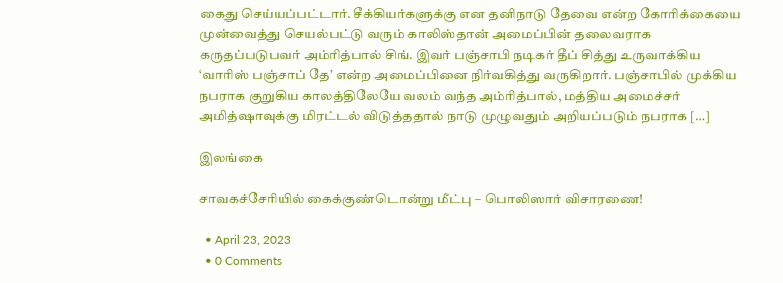கைது செய்யப்பட்டார். சீக்கியர்களுக்கு என தனிநாடு தேவை என்ற கோரிக்கையை முன்வைத்து செயல்பட்டு வரும் காலிஸ்தான் அமைப்பின் தலைவராக கருதப்படுபவர் அம்ரித்பால் சிங். இவர் பஞ்சாபி நடிகர் தீப் சித்து உருவாக்கிய ‘வாரிஸ் பஞ்சாப் தே’ என்ற அமைப்பினை நிர்வகித்து வருகிறார். பஞ்சாபில் முக்கிய நபராக குறுகிய காலத்திலேயே வலம் வந்த அம்ரித்பால், மத்திய அமைச்சர் அமித்ஷாவுக்கு மிரட்டல் விடுத்ததால் நாடு முழுவதும் அறியப்படும் நபராக […]

இலங்கை

சாவகச்சேரியில் கைக்குண்டொன்று மீட்பு – பொலிஸார் விசாரணை!

  • April 23, 2023
  • 0 Comments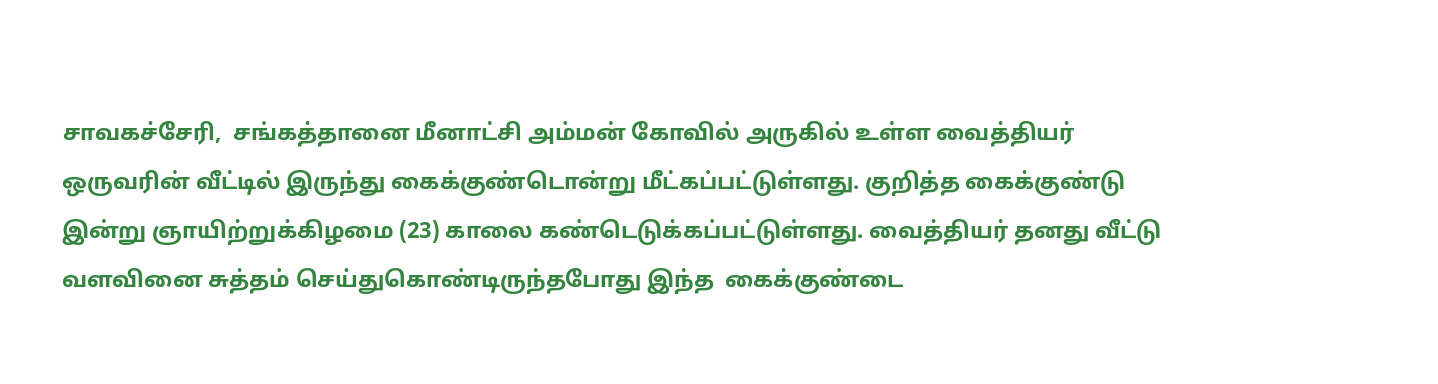சாவகச்சேரி,  சங்கத்தானை மீனாட்சி அம்மன் கோவில் அருகில் உள்ள வைத்தியர் ஒருவரின் வீட்டில் இருந்து கைக்குண்டொன்று மீட்கப்பட்டுள்ளது. குறித்த கைக்குண்டு இன்று ஞாயிற்றுக்கிழமை (23) காலை கண்டெடுக்கப்பட்டுள்ளது. வைத்தியர் தனது வீட்டு வளவினை சுத்தம் செய்துகொண்டிருந்தபோது இந்த  கைக்குண்டை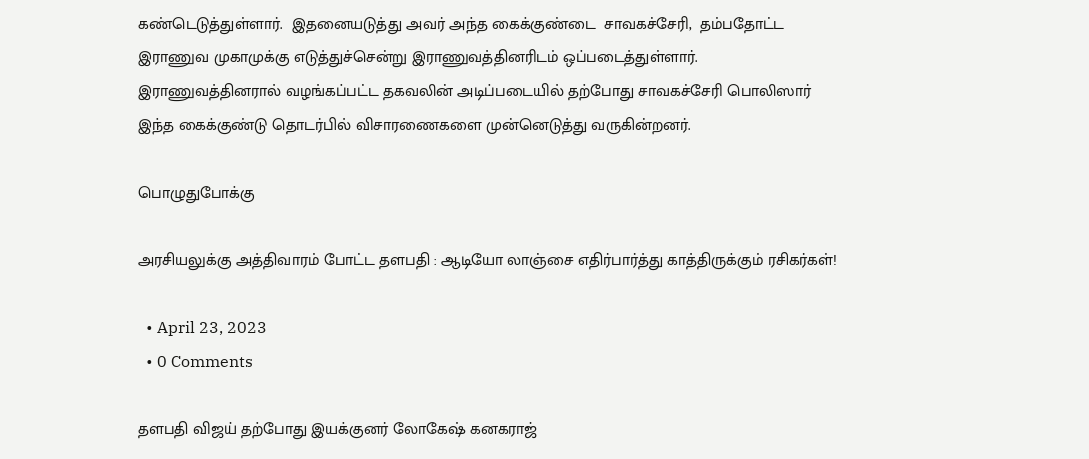கண்டெடுத்துள்ளார்.  இதனையடுத்து அவர் அந்த கைக்குண்டை  சாவகச்சேரி,  தம்பதோட்ட இராணுவ முகாமுக்கு எடுத்துச்சென்று இராணுவத்தினரிடம் ஒப்படைத்துள்ளார். இராணுவத்தினரால் வழங்கப்பட்ட தகவலின் அடிப்படையில் தற்போது சாவகச்சேரி பொலிஸார் இந்த கைக்குண்டு தொடர்பில் விசாரணைகளை முன்னெடுத்து வருகின்றனர்.

பொழுதுபோக்கு

அரசியலுக்கு அத்திவாரம் போட்ட தளபதி : ஆடியோ லாஞ்சை எதிர்பார்த்து காத்திருக்கும் ரசிகர்கள்!

  • April 23, 2023
  • 0 Comments

தளபதி விஜய் தற்போது இயக்குனர் லோகேஷ் கனகராஜ்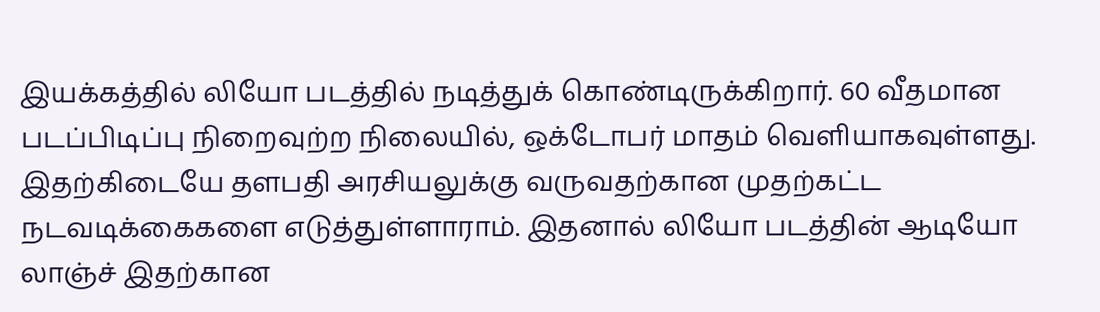இயக்கத்தில் லியோ படத்தில் நடித்துக் கொண்டிருக்கிறார். 60 வீதமான படப்பிடிப்பு நிறைவுற்ற நிலையில், ஒக்டோபர் மாதம் வெளியாகவுள்ளது. இதற்கிடையே தளபதி அரசியலுக்கு வருவதற்கான முதற்கட்ட நடவடிக்கைகளை எடுத்துள்ளாராம். இதனால் லியோ படத்தின் ஆடியோ லாஞ்ச் இதற்கான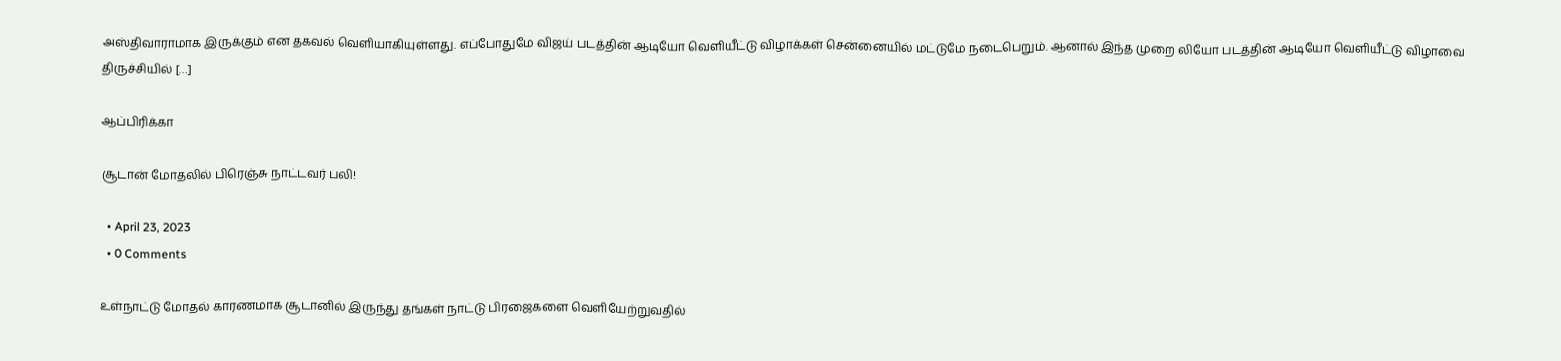அஸ்திவாராமாக இருக்கும் என தகவல் வெளியாகியுள்ளது. எப்போதுமே விஜய் படத்தின் ஆடியோ வெளியீட்டு விழாக்கள் சென்னையில் மட்டுமே நடைபெறும். ஆனால் இந்த முறை லியோ படத்தின் ஆடியோ வெளியீட்டு விழாவை திருச்சியில் […]

ஆப்பிரிக்கா

சூடான் மோதலில் பிரெஞ்சு நாட்டவர் பலி!

  • April 23, 2023
  • 0 Comments

உள்நாட்டு மோதல் காரணமாக சூடானில் இருந்து தங்கள் நாட்டு பிரஜைகளை வெளியேற்றுவதில்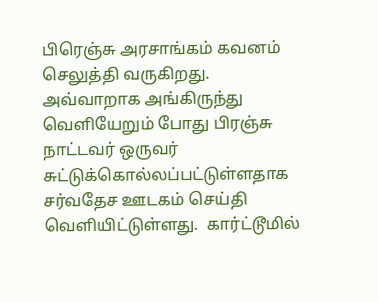பிரெஞ்சு அரசாங்கம் கவனம் செலுத்தி வருகிறது. அவ்வாறாக அங்கிருந்து வெளியேறும் போது பிரஞ்சு நாட்டவர் ஒருவர் சுட்டுக்கொல்லப்பட்டுள்ளதாக சர்வதேச ஊடகம் செய்தி வெளியிட்டுள்ளது.  கார்ட்டூமில்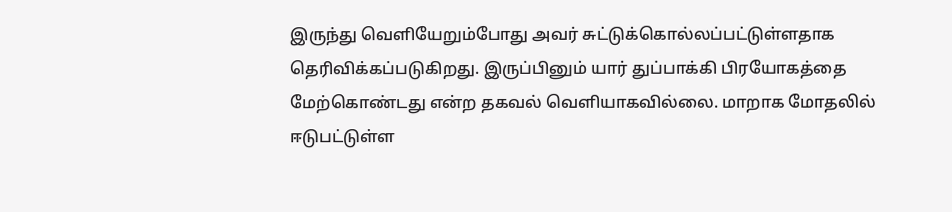இருந்து வெளியேறும்போது அவர் சுட்டுக்கொல்லப்பட்டுள்ளதாக தெரிவிக்கப்படுகிறது. இருப்பினும் யார் துப்பாக்கி பிரயோகத்தை மேற்கொண்டது என்ற தகவல் வெளியாகவில்லை. மாறாக மோதலில் ஈடுபட்டுள்ள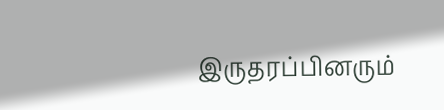இருதரப்பினரும்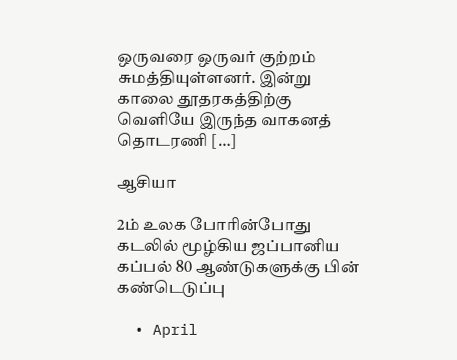ஒருவரை ஒருவர் குற்றம் சுமத்தியுள்ளனர். இன்று காலை தூதரகத்திற்கு வெளியே இருந்த வாகனத் தொடரணி […]

ஆசியா

2ம் உலக போரின்போது கடலில் மூழ்கிய ஜப்பானிய கப்பல் 80 ஆண்டுகளுக்கு பின் கண்டெடுப்பு

  • April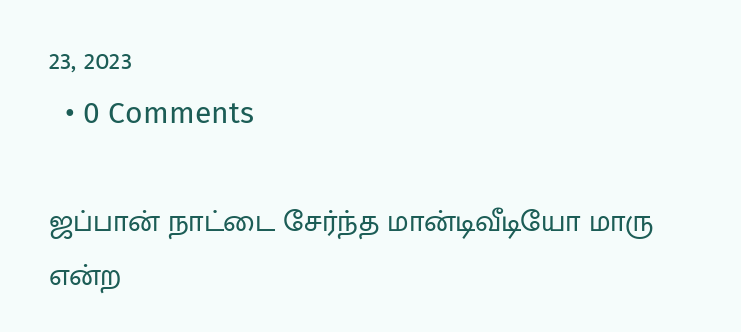23, 2023
  • 0 Comments

ஜப்பான் நாட்டை சேர்ந்த மான்டிவீடியோ மாரு என்ற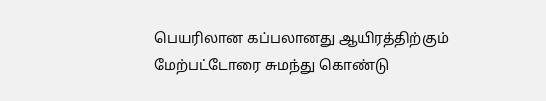பெயரிலான கப்பலானது ஆயிரத்திற்கும் மேற்பட்டோரை சுமந்து கொண்டு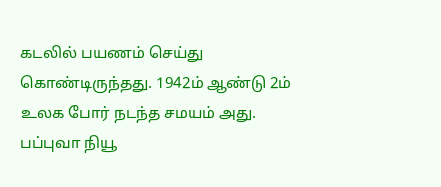கடலில் பயணம் செய்து கொண்டிருந்தது. 1942ம் ஆண்டு 2ம் உலக போர் நடந்த சமயம் அது. பப்புவா நியூ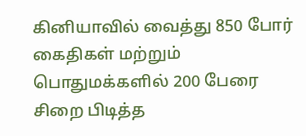கினியாவில் வைத்து 850 போர் கைதிகள் மற்றும் பொதுமக்களில் 200 பேரை சிறை பிடித்த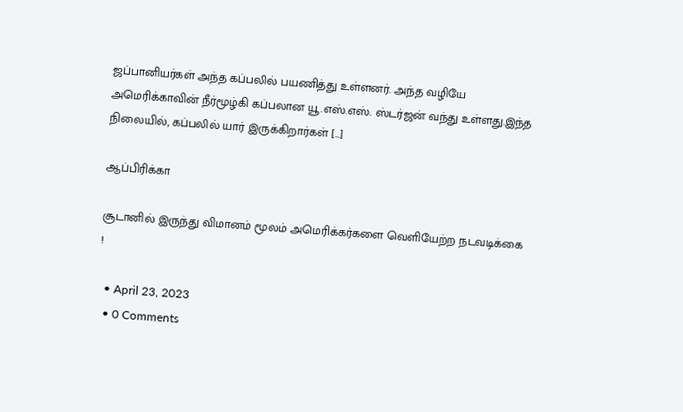ஜப்பானியர்கள் அந்த கப்பலில் பயணித்து உள்ளனர். அந்த வழியே அமெரிக்காவின் நீர்மூழ்கி கப்பலான யூ.எஸ்.எஸ். ஸ்டர்ஜன் வந்து உள்ளது.இந்த நிலையில், கப்பலில் யார் இருக்கிறார்கள் […]

ஆப்பிரிக்கா

சூடானில் இருந்து விமானம் மூலம் அமெரிக்கர்களை வெளியேற்ற நடவடிக்கை !

  • April 23, 2023
  • 0 Comments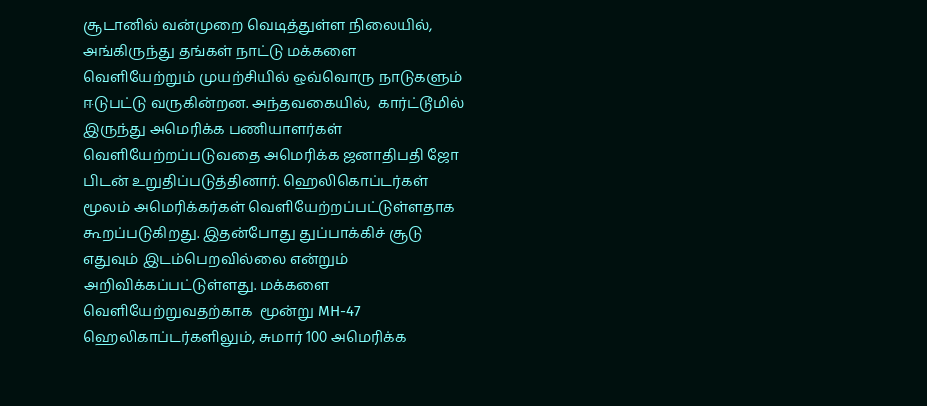சூடானில் வன்முறை வெடித்துள்ள நிலையில், அங்கிருந்து தங்கள் நாட்டு மக்களை வெளியேற்றும் முயற்சியில் ஒவ்வொரு நாடுகளும் ஈடுபட்டு வருகின்றன. அந்தவகையில்,  கார்ட்டூமில் இருந்து அமெரிக்க பணியாளர்கள் வெளியேற்றப்படுவதை அமெரிக்க ஜனாதிபதி ஜோ பிடன் உறுதிப்படுத்தினார். ஹெலிகொப்டர்கள் மூலம் அமெரிக்கர்கள் வெளியேற்றப்பட்டுள்ளதாக கூறப்படுகிறது. இதன்போது துப்பாக்கிச் சூடு எதுவும் இடம்பெறவில்லை என்றும் அறிவிக்கப்பட்டுள்ளது. மக்களை வெளியேற்றுவதற்காக  மூன்று MH-47 ஹெலிகாப்டர்களிலும், சுமார் 100 அமெரிக்க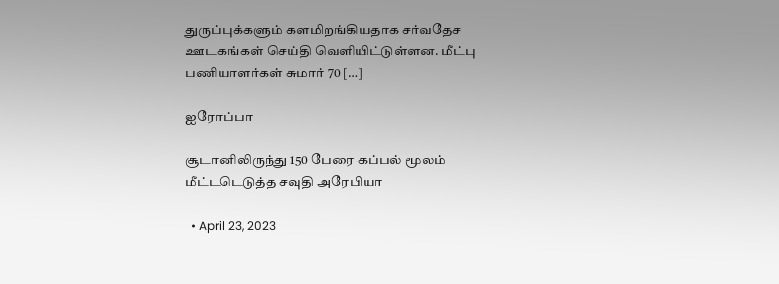துருப்புக்களும் களமிறங்கியதாக சர்வதேச ஊடகங்கள் செய்தி வெளியிட்டுள்ளன. மீட்பு பணியாளர்கள் சுமார் 70 […]

ஐரோப்பா

சூடானிலிருந்து 150 பேரை கப்பல் மூலம் மீட்டடெடுத்த சவுதி அரேபியா

  • April 23, 2023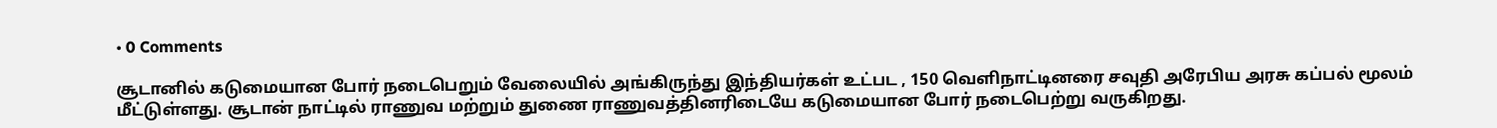• 0 Comments

சூடானில் கடுமையான போர் நடைபெறும் வேலையில் அங்கிருந்து இந்தியர்கள் உட்பட , 150 வெளிநாட்டினரை சவுதி அரேபிய அரசு கப்பல் மூலம் மீட்டுள்ளது. சூடான் நாட்டில் ராணுவ மற்றும் துணை ராணுவத்தினரிடையே கடுமையான போர் நடைபெற்று வருகிறது.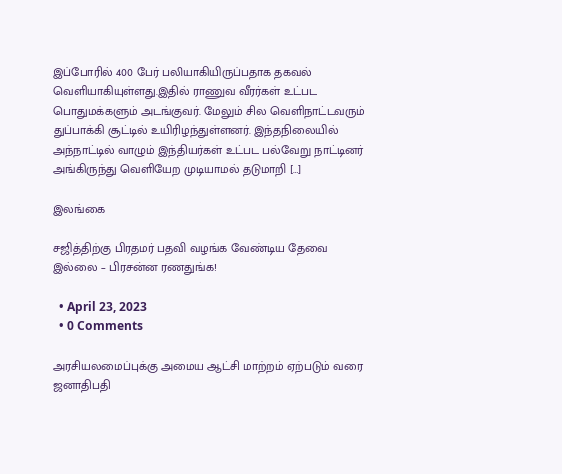இப்போரில் 400 பேர் பலியாகியிருப்பதாக தகவல் வெளியாகியுள்ளது.இதில் ராணுவ வீரர்கள் உட்பட பொதுமக்களும் அடங்குவர். மேலும் சில வெளிநாட்டவரும் துப்பாக்கி சூட்டில் உயிரிழந்துள்ளனர். இந்தநிலையில் அந்நாட்டில் வாழும் இந்தியர்கள் உட்பட பல்வேறு நாட்டினர் அங்கிருந்து வெளியேற முடியாமல் தடுமாறி […]

இலங்கை

சஜித்திற்கு பிரதமர் பதவி வழங்க வேண்டிய தேவை இல்லை – பிரசன்ன ரணதுங்க!

  • April 23, 2023
  • 0 Comments

அரசியலமைப்புக்கு அமைய ஆட்சி மாற்றம் ஏற்படும் வரை ஜனாதிபதி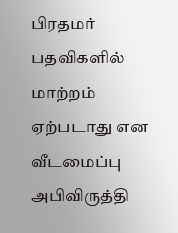பிரதமர் பதவிகளில் மாற்றம் ஏற்படாது என வீடமைப்பு அபிவிருத்தி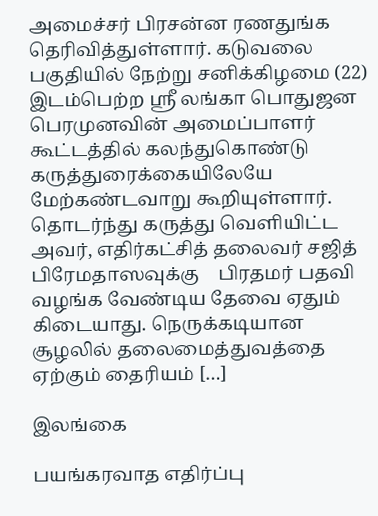அமைச்சர் பிரசன்ன ரணதுங்க தெரிவித்துள்ளார். கடுவலை பகுதியில் நேற்று சனிக்கிழமை (22) இடம்பெற்ற ஸ்ரீ லங்கா பொதுஜன பெரமுனவின் அமைப்பாளர் கூட்டத்தில் கலந்துகொண்டு கருத்துரைக்கையிலேயே மேற்கண்டவாறு கூறியுள்ளார். தொடர்ந்து கருத்து வெளியிட்ட அவர், எதிர்கட்சித் தலைவர் சஜித் பிரேமதாஸவுக்கு    பிரதமர் பதவி வழங்க வேண்டிய தேவை ஏதும் கிடையாது. நெருக்கடியான சூழலில் தலைமைத்துவத்தை ஏற்கும் தைரியம் […]

இலங்கை

பயங்கரவாத எதிர்ப்பு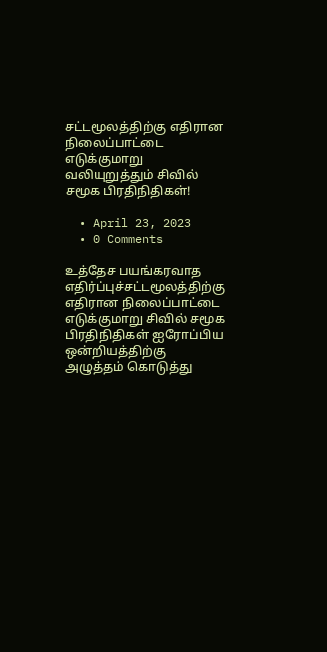சட்டமூலத்திற்கு எதிரான நிலைப்பாட்டை எடுக்குமாறு வலியுறுத்தும் சிவில் சமூக பிரதிநிதிகள்!

  • April 23, 2023
  • 0 Comments

உத்தேச பயங்கரவாத எதிர்ப்புச்சட்டமூலத்திற்கு எதிரான நிலைப்பாட்டை எடுக்குமாறு சிவில் சமூக பிரதிநிதிகள் ஐரோப்பிய ஒன்றியத்திற்கு அழுத்தம் கொடுத்து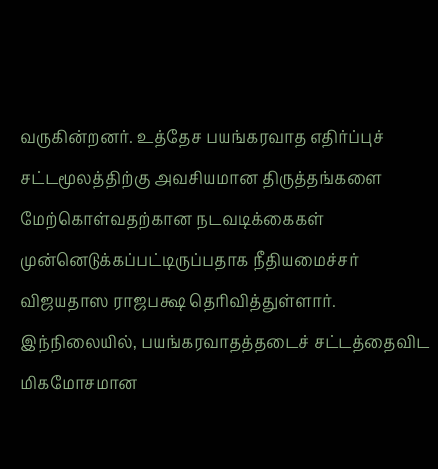வருகின்றனர். உத்தேச பயங்கரவாத எதிர்ப்புச் சட்டமூலத்திற்கு அவசியமான திருத்தங்களை மேற்கொள்வதற்கான நடவடிக்கைகள் முன்னெடுக்கப்பட்டிருப்பதாக நீதியமைச்சர் விஜயதாஸ ராஜபக்ஷ தெரிவித்துள்ளார். இந்நிலையில், பயங்கரவாதத்தடைச் சட்டத்தைவிட மிகமோசமான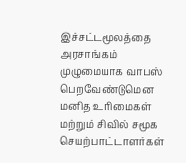இச்சட்டமூலத்தை அரசாங்கம் முழுமையாக வாபஸ் பெறவேண்டுமென மனித உரிமைகள் மற்றும் சிவில் சமூக செயற்பாட்டாளர்கள்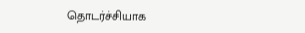தொடர்ச்சியாக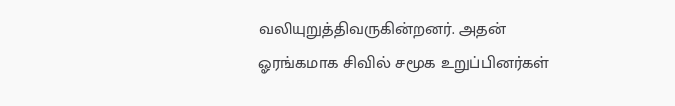வலியுறுத்திவருகின்றனர். அதன் ஓரங்கமாக சிவில் சமூக உறுப்பினர்கள்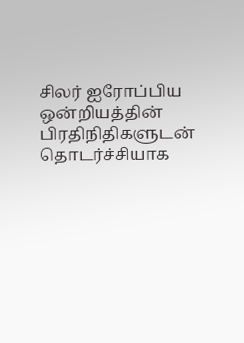சிலர் ஐரோப்பிய ஒன்றியத்தின் பிரதிநிதிகளுடன் தொடர்ச்சியாக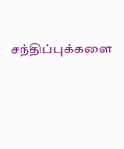சந்திப்புக்களை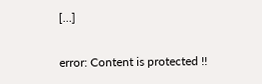[…]

error: Content is protected !!